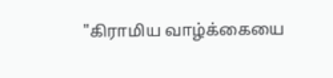"கிராமிய வாழ்க்கையை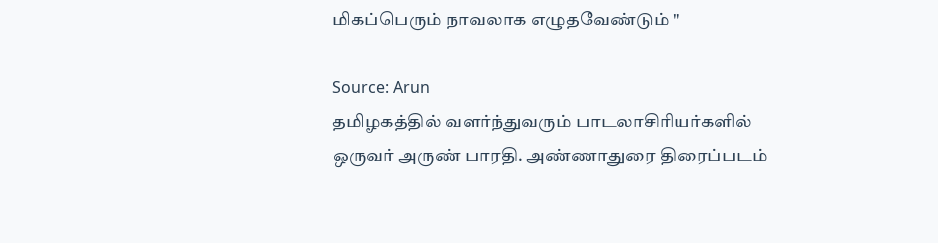மிகப்பெரும் நாவலாக எழுதவேண்டும் "

Source: Arun
தமிழகத்தில் வளர்ந்துவரும் பாடலாசிரியர்களில் ஒருவர் அருண் பாரதி. அண்ணாதுரை திரைப்படம்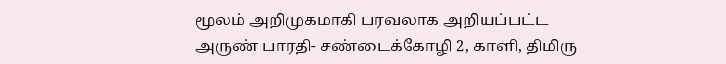மூலம் அறிமுகமாகி பரவலாக அறியப்பட்ட அருண் பாரதி- சண்டைக்கோழி 2, காளி, திமிரு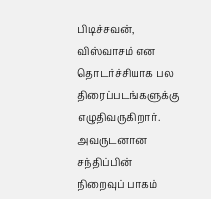பிடிச்சவன், விஸ்வாசம் என தொடர்ச்சியாக பல திரைப்படங்களுக்கு எழுதிவருகிறார். அவருடனான சந்திப்பின் நிறைவுப் பாகம்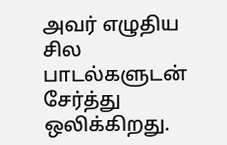அவர் எழுதிய சில பாடல்களுடன் சேர்த்து ஒலிக்கிறது.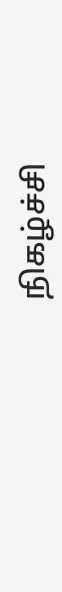நிகழ்ச்சி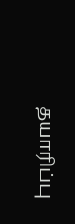தயாரிப்பு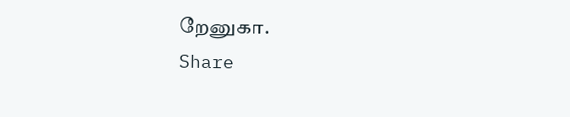றேனுகா.
Share